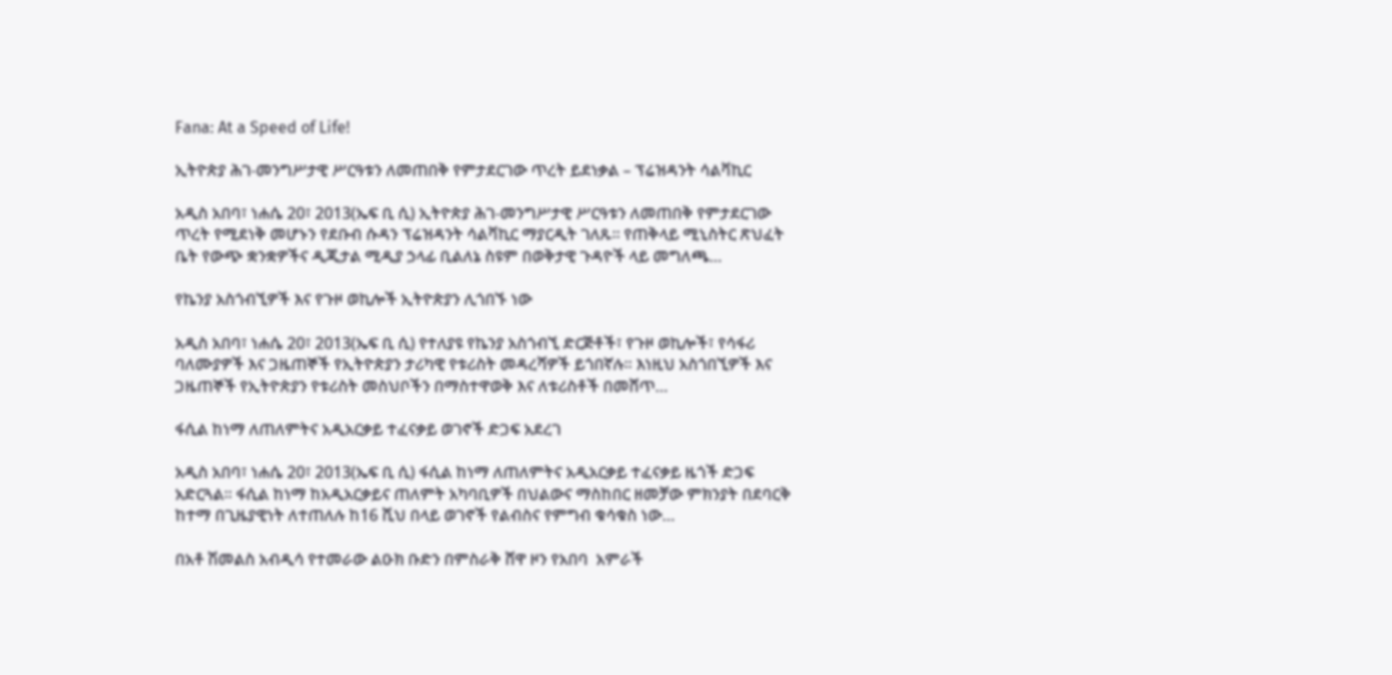Fana: At a Speed of Life!

ኢትዮጵያ ሕገ-መንግሥታዊ ሥርዓቱን ለመጠበቅ የምታደርገው ጥረት ይደነቃል – ፕሬዝዳንት ሳልቫኪር

አዲስ አበባ፣ ነሐሴ 20፣ 2013(ኤፍ ቢ ሲ) ኢትዮጵያ ሕገ-መንግሥታዊ ሥርዓቱን ለመጠበቅ የምታደርገው ጥረት የሚደነቅ መሆኑን የደቡብ ሱዳን ፕሬዝዳንት ሳልቫኪር ማያርዲት ገለጹ። የጠቅላይ ሚኒስትር ጽህፈት ቤት የውጭ ቋንቋዎችና ዲጂታል ሚዲያ ኃላፊ ቢልለኔ ስዩም በወቅታዊ ጉዳዮች ላይ መግለጫ…

የኬንያ አስጎብኚዎች እና የጉዞ ወኪሎች ኢትዮጵያን ሊጎበኙ ነው

አዲስ አበባ፣ ነሐሴ 20፣ 2013(ኤፍ ቢ ሲ) የተለያዩ የኬንያ አስጎብኚ ድርጅቶች፣ የጉዞ ወኪሎች፣ የሳፋሪ ባለሙያዎች እና ጋዜጠኞች የኢትዮጵያን ታሪካዊ የቱሪስት መዳረሻዎች ይጎበኛሉ። እነዚህ አስጎበኚዎች እና ጋዜጠኞች የኢትዮጵያን የቱሪስት መስህቦችን በማስተዋወቅ እና ለቱሪስቶች በመሸጥ…

ፋሲል ከነማ ለጠለምትና አዲአርቃይ ተፈናቃይ ወገኖች ድጋፍ አደረገ

አዲስ አበባ፣ ነሐሴ 20፣ 2013(ኤፍ ቢ ሲ) ፋሲል ከነማ ለጠለምትና አዲአርቃይ ተፈናቃይ ዜጎች ድጋፍ አድርጓል፡፡ ፋሲል ከነማ ከአዲአርቃይና ጠለምት አካባቢዎች በህልውና ማስከበር ዘመቻው ምክንያት በደባርቅ ከተማ በጊዜያዊነት ለተጠለሉ ከ16 ሺህ በላይ ወገኖች የልብስና የምግብ ቁሳቁስ ነው…

በአቶ ሽመልስ አብዲሳ የተመራው ልዑክ ቡድን በምስራቅ ሸዋ ዞን የአበባ  አምራች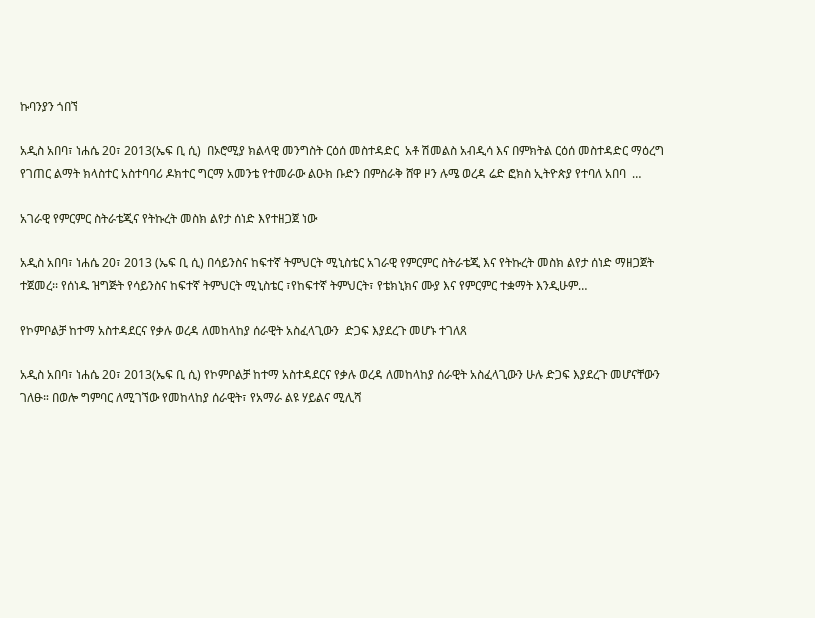ኩባንያን ጎበኘ

አዲስ አበባ፣ ነሐሴ 20፣ 2013(ኤፍ ቢ ሲ)  በኦሮሚያ ክልላዊ መንግስት ርዕሰ መስተዳድር  አቶ ሽመልስ አብዲሳ እና በምክትል ርዕሰ መስተዳድር ማዕረግ የገጠር ልማት ክላስተር አስተባባሪ ዶክተር ግርማ አመንቴ የተመራው ልዑክ ቡድን በምስራቅ ሸዋ ዞን ሉሜ ወረዳ ሬድ ፎክስ ኢትዮጵያ የተባለ አበባ  …

አገራዊ የምርምር ስትራቴጂና የትኩረት መስክ ልየታ ሰነድ እየተዘጋጀ ነው

አዲስ አበባ፣ ነሐሴ 20፣ 2013 (ኤፍ ቢ ሲ) በሳይንስና ከፍተኛ ትምህርት ሚኒስቴር አገራዊ የምርምር ስትራቴጂ እና የትኩረት መስክ ልየታ ሰነድ ማዘጋጀት ተጀመረ፡፡ የሰነዱ ዝግጅት የሳይንስና ከፍተኛ ትምህርት ሚኒስቴር ፣የከፍተኛ ትምህርት፣ የቴክኒክና ሙያ እና የምርምር ተቋማት እንዲሁም…

የኮምቦልቻ ከተማ አስተዳደርና የቃሉ ወረዳ ለመከላከያ ሰራዊት አስፈላጊውን  ድጋፍ እያደረጉ መሆኑ ተገለጸ

አዲስ አበባ፣ ነሐሴ 20፣ 2013(ኤፍ ቢ ሲ) የኮምቦልቻ ከተማ አስተዳደርና የቃሉ ወረዳ ለመከላከያ ሰራዊት አስፈላጊውን ሁሉ ድጋፍ እያደረጉ መሆናቸውን ገለፁ። በወሎ ግምባር ለሚገኘው የመከላከያ ሰራዊት፣ የአማራ ልዩ ሃይልና ሚሊሻ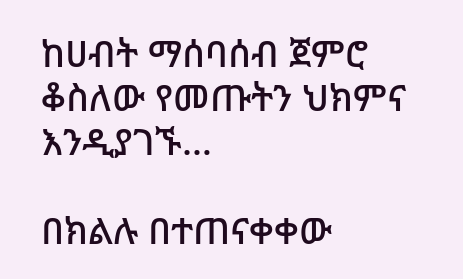ከሀብት ማሰባሰብ ጀምሮ ቆስለው የመጡትን ህክምና እንዲያገኙ…

በክልሉ በተጠናቀቀው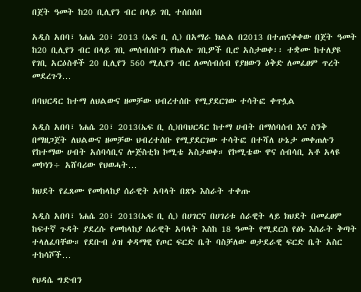በጀት ዓመት ከ20 ቢሊየን ብር በላይ ገቢ ተሰበሰበ

አዲስ አበባ፣ ነሐሴ 20፣ 2013 (ኤፍ ቢ ሲ) በአማራ ክልል በ2013 በተጠናቀቀው በጀት ዓመት ከ20 ቢሊየን ብር በላይ ገቢ መሰብሰቡን የክልሉ ገቢዎች ቢሮ አስታወቀ፡፡ ተቋሙ ከተለያዩ የገቢ አርዕስቶች 20 ቢሊየን 560 ሚሊየን ብር ለመሰብሰብ የያዘውን ዕቅድ ለመፈፀም ጥረት መደረጉን…

በባህርዳር ከተማ ለህልውና ዘመቻው ህብረተሰቡ የሚያደርገው ተሳትፎ ቀጥሏል

አዲስ አበባ፣ ነሐሴ 20፣ 2013(ኤፍ ቢ ሲ)በባህርዳር ከተማ ሀብት በማሰባሰብ እና ስንቅ በማዘጋጀት ለህልውና ዘመቻው ህብረተሰቡ የሚያደርገው ተሳትፎ በተሻለ ሁኔታ መቀጠሉን የከተማው ሀብት አሰባሳቢና ሎጅስቲክ ኮሚቴ አስታወቀ። የኮሚቴው ዋና ሰብሳቢ አቶ አላዩ መኮነን÷ አሸባሪው የህወሓት…

ክህደት የፈጸሙ የመከላከያ ሰራዊት አባላት በጽኑ እስራት ተቀጡ

አዲስ አበባ፣ ነሐሴ 20፣ 2013(ኤፍ ቢ ሲ) በሀገርና በሀገሪቱ ሰራዊት ላይ ክህደት በመፈፀም ከፍተኛ ጉዳት ያደረሱ የመከላከያ ሰራዊት አባላት እስከ 18 ዓመት የሚደርስ የፅኑ እስራት ቅጣት ተላለፈባቸው። የደቡብ ዕዝ ቀዳማዊ የጦር ፍርድ ቤት ባስቻለው ወታደራዊ ፍርድ ቤት አስር ተከሳሾች…

የህዳሴ ግድብን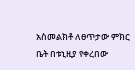አስመልክቶ ለፀጥታው ምክር ቤት በቱኒዚያ የቀረበው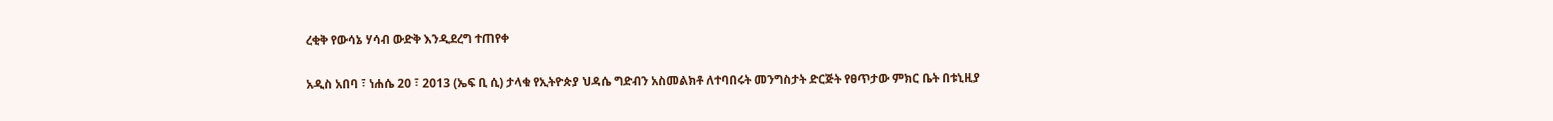ረቂቅ የውሳኔ ሃሳብ ውድቅ እንዲደረግ ተጠየቀ

አዲስ አበባ ፣ ነሐሴ 20 ፣ 2013 (ኤፍ ቢ ሲ) ታላቁ የኢትዮጵያ ህዳሴ ግድብን አስመልክቶ ለተባበሩት መንግስታት ድርጅት የፀጥታው ምክር ቤት በቱኒዚያ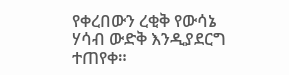የቀረበውን ረቂቅ የውሳኔ ሃሳብ ውድቅ እንዲያደርግ ተጠየቀ።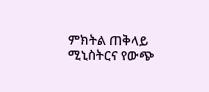ምክትል ጠቅላይ ሚኒስትርና የውጭ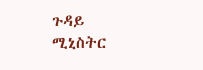ጉዳይ ሚኒስትር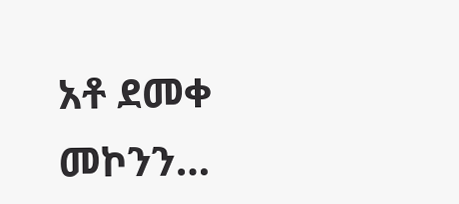አቶ ደመቀ መኮንን…